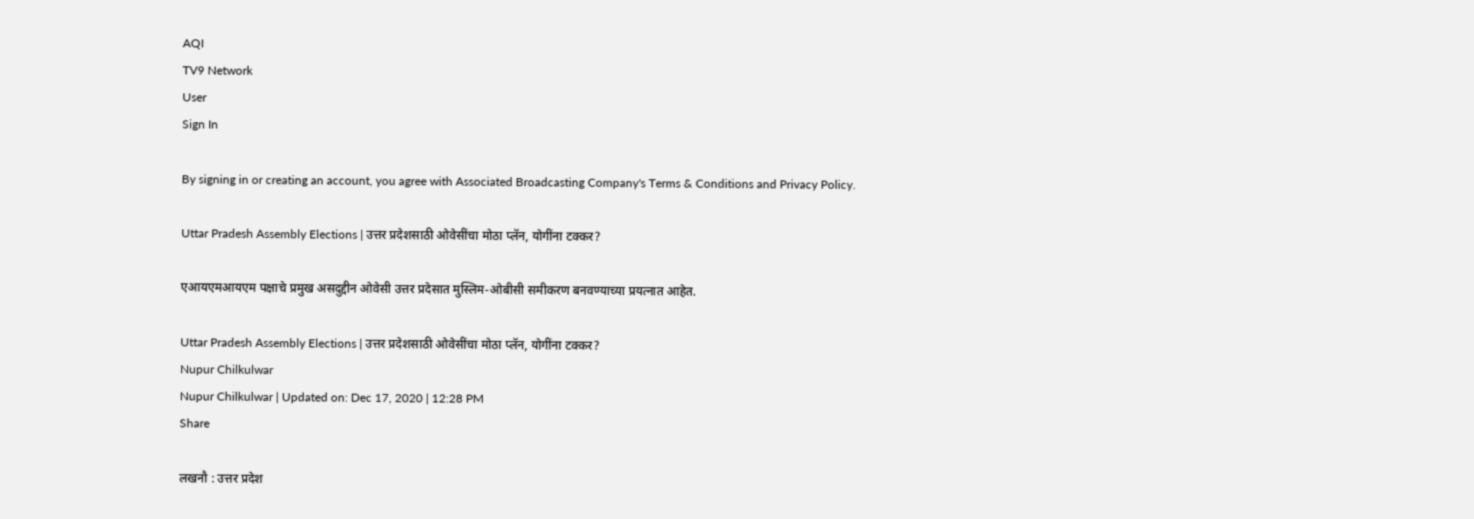AQI
TV9 Network
User
Sign In

By signing in or creating an account, you agree with Associated Broadcasting Company's Terms & Conditions and Privacy Policy.

Uttar Pradesh Assembly Elections | उत्तर प्रदेशसाठी ओवेसींचा मोठा प्लॅन, योगींना टक्कर?

एआयएमआयएम पक्षाचे प्रमुख असदुद्दीन ओवेसी उत्तर प्रदेसात मुस्लिम-ओबीसी समीकरण बनवण्याच्या प्रयत्नात आहेत.

Uttar Pradesh Assembly Elections | उत्तर प्रदेशसाठी ओवेसींचा मोठा प्लॅन, योगींना टक्कर?
Nupur Chilkulwar
Nupur Chilkulwar | Updated on: Dec 17, 2020 | 12:28 PM
Share

लखनौ : उत्तर प्रदेश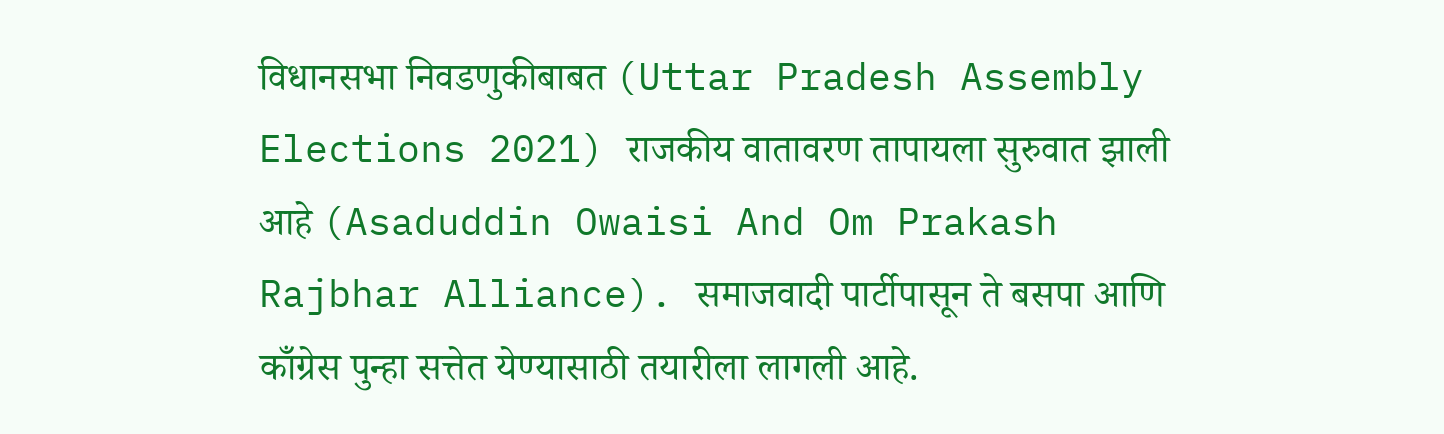विधानसभा निवडणुकीबाबत (Uttar Pradesh Assembly Elections 2021) राजकीय वातावरण तापायला सुरुवात झाली आहे (Asaduddin Owaisi And Om Prakash Rajbhar Alliance). समाजवादी पार्टीपासून ते बसपा आणि काँग्रेस पुन्हा सत्तेत येण्यासाठी तयारीला लागली आहे.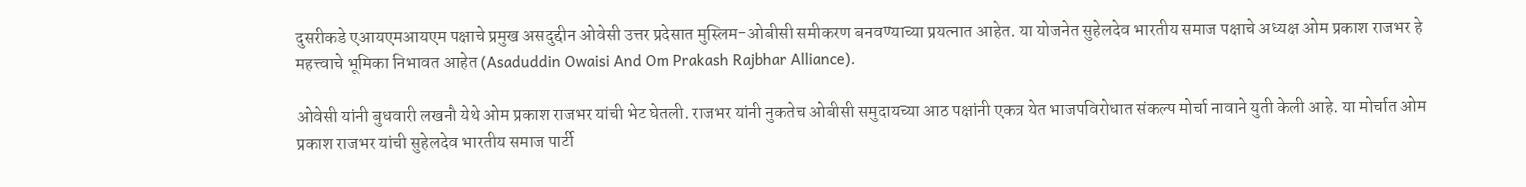दुसरीकडे एआयएमआयएम पक्षाचे प्रमुख असदुद्दीन ओवेसी उत्तर प्रदेसात मुस्लिम-ओबीसी समीकरण बनवण्याच्या प्रयत्नात आहेत. या योजनेत सुहेलदेव भारतीय समाज पक्षाचे अध्यक्ष ओम प्रकाश राजभर हे महत्त्वाचे भूमिका निभावत आहेत (Asaduddin Owaisi And Om Prakash Rajbhar Alliance).

ओवेसी यांनी बुधवारी लखनौ येथे ओम प्रकाश राजभर यांची भेट घेतली. राजभर यांनी नुकतेच ओबीसी समुदायच्या आठ पक्षांनी एकत्र येत भाजपविरोधात संकल्प मोर्चा नावाने युती केली आहे. या मोर्चात ओम प्रकाश राजभर यांची सुहेलदेव भारतीय समाज पार्टी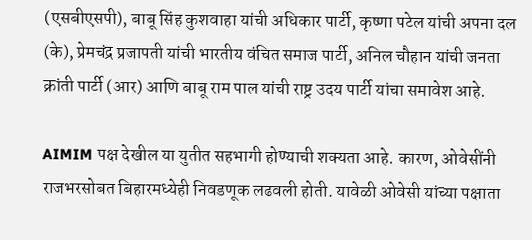(एसबीएसपी), बाबू सिंह कुशवाहा यांची अधिकार पार्टी, कृष्णा पटेल यांची अपना दल (के), प्रेमचंद्र प्रजापती यांची भारतीय वंचित समाज पार्टी, अनिल चौहान यांची जनता क्रांती पार्टी (आर) आणि बाबू राम पाल यांची राष्ट्र उदय पार्टी यांचा समावेश आहे.

AIMIM पक्ष देखील या युतीत सहभागी होण्याची शक्यता आहे. कारण, ओवेसींनी राजभरसोबत बिहारमध्येही निवडणूक लढवली होती. यावेळी ओवेसी यांच्या पक्षाता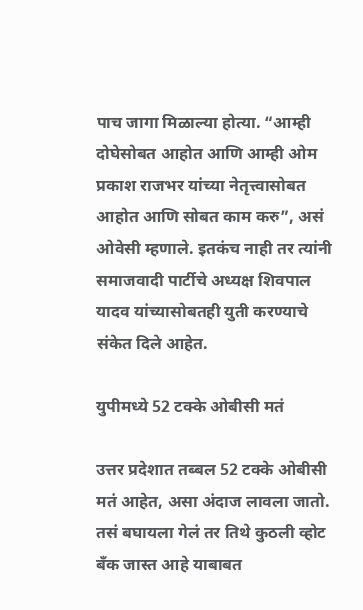पाच जागा मिळाल्या होत्या. “आम्ही दोघेसोबत आहोत आणि आम्ही ओम प्रकाश राजभर यांच्या नेतृत्त्वासोबत आहोत आणि सोबत काम करु”, असं ओवेसी म्हणाले. इतकंच नाही तर त्यांनी समाजवादी पार्टीचे अध्यक्ष शिवपाल यादव यांच्यासोबतही युती करण्याचे संकेत दिले आहेत.

युपीमध्ये 52 टक्के ओबीसी मतं

उत्तर प्रदेशात तब्बल 52 टक्के ओबीसी मतं आहेत, असा अंदाज लावला जातो. तसं बघायला गेलं तर तिथे कुठली व्होट बँक जास्त आहे याबाबत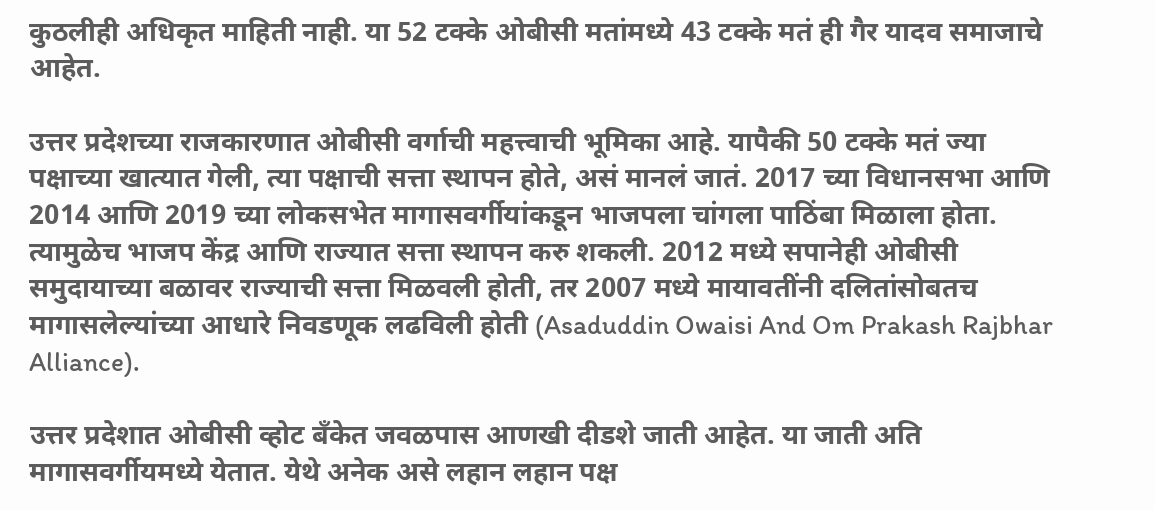कुठलीही अधिकृत माहिती नाही. या 52 टक्के ओबीसी मतांमध्ये 43 टक्के मतं ही गैर यादव समाजाचे आहेत.

उत्तर प्रदेशच्या राजकारणात ओबीसी वर्गाची महत्त्वाची भूमिका आहे. यापैकी 50 टक्के मतं ज्या पक्षाच्या खात्यात गेली, त्या पक्षाची सत्ता स्थापन होते, असं मानलं जातं. 2017 च्या विधानसभा आणि 2014 आणि 2019 च्या लोकसभेत मागासवर्गीयांकडून भाजपला चांगला पाठिंबा मिळाला होता. त्यामुळेच भाजप केंद्र आणि राज्यात सत्ता स्थापन करु शकली. 2012 मध्ये सपानेही ओबीसी समुदायाच्या बळावर राज्याची सत्ता मिळवली होती, तर 2007 मध्ये मायावतींनी दलितांसोबतच मागासलेल्यांच्या आधारे निवडणूक लढविली होती (Asaduddin Owaisi And Om Prakash Rajbhar Alliance).

उत्तर प्रदेशात ओबीसी व्होट बँकेत जवळपास आणखी दीडशे जाती आहेत. या जाती अति मागासवर्गीयमध्ये येतात. येथे अनेक असे लहान लहान पक्ष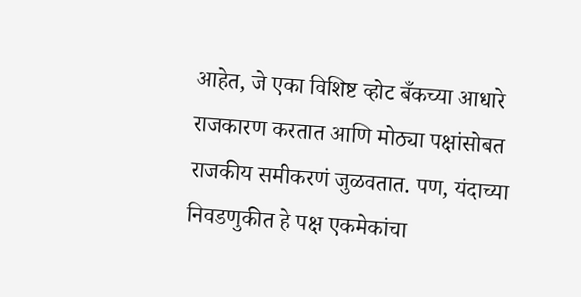आहेत, जे एका विशिष्ट व्होट बँकच्या आधारे राजकारण करतात आणि मोठ्या पक्षांसोबत राजकीय समीकरणं जुळवतात. पण, यंदाच्या निवडणुकीत हे पक्ष एकमेकांचा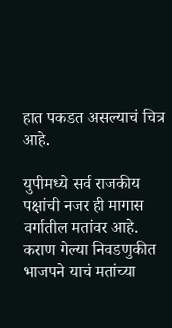हात पकडत असल्याचं चित्र आहे.

युपीमध्ये सर्व राजकीय पक्षांची नजर ही मागास वर्गातील मतांवर आहे. कराण गेल्या निवडणुकीत भाजपने याचं मतांच्या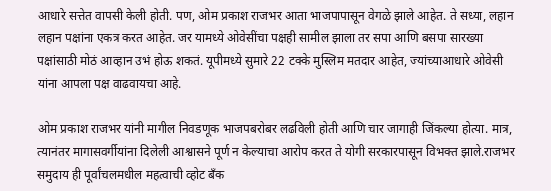आधारे सत्तेत वापसी केली होती. पण, ओम प्रकाश राजभर आता भाजपापासून वेगळे झाले आहेत. ते सध्या, लहान लहान पक्षांना एकत्र करत आहेत. जर यामध्ये ओवेसींचा पक्षही सामील झाला तर सपा आणि बसपा सारख्या पक्षांसाठी मोठं आव्हान उभं होऊ शकतं. यूपीमध्ये सुमारे 22 टक्के मुस्लिम मतदार आहेत, ज्यांच्याआधारे ओवेसी यांना आपला पक्ष वाढवायचा आहे.

ओम प्रकाश राजभर यांनी मागील निवडणूक भाजपबरोबर लढविली होती आणि चार जागाही जिंकल्या होत्या. मात्र, त्यानंतर मागासवर्गीयांना दिलेली आश्वासने पूर्ण न केल्याचा आरोप करत ते योगी सरकारपासून विभक्त झाले.राजभर समुदाय ही पूर्वांचलमधील महत्वाची व्होट बँक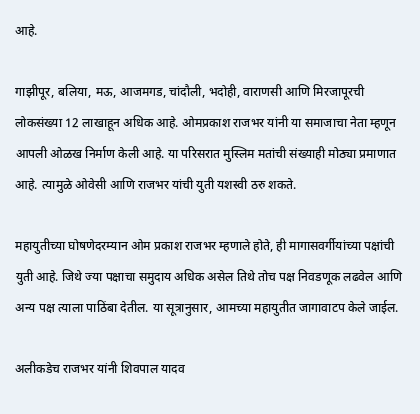आहे.

गाझीपूर, बलिया, मऊ, आजमगड, चांदौली, भदोही, वाराणसी आणि मिरजापूरची लोकसंख्या 12 लाखाहून अधिक आहे. ओमप्रकाश राजभर यांनी या समाजाचा नेता म्हणून आपली ओळख निर्माण केली आहे. या परिसरात मुस्लिम मतांची संख्याही मोठ्या प्रमाणात आहे. त्यामुळे ओवेसी आणि राजभर यांची युती यशस्वी ठरु शकते.

महायुतीच्या घोषणेदरम्यान ओम प्रकाश राजभर म्हणाले होते, ही मागासवर्गीयांच्या पक्षांची युती आहे. जिथे ज्या पक्षाचा समुदाय अधिक असेल तिथे तोच पक्ष निवडणूक लढवेल आणि अन्य पक्ष त्याला पाठिंबा देतील. या सूत्रानुसार, आमच्या महायुतीत जागावाटप केले जाईल.

अलीकडेच राजभर यांनी शिवपाल यादव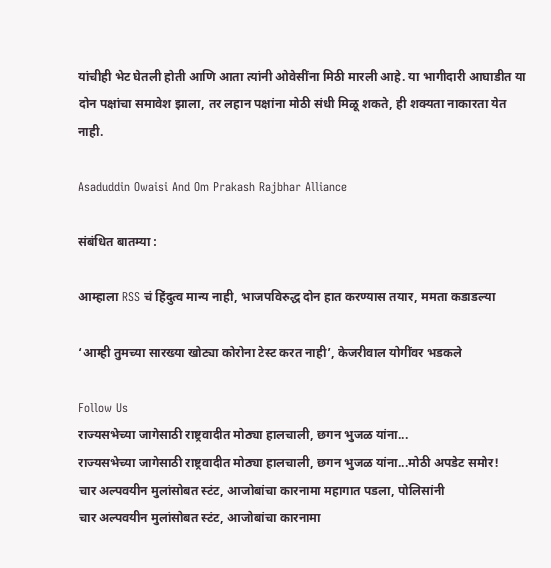यांचीही भेट घेतली होती आणि आता त्यांनी ओवेसींना मिठी मारली आहे. या भागीदारी आघाडीत या दोन पक्षांचा समावेश झाला, तर लहान पक्षांना मोठी संधी मिळू शकते, ही शक्यता नाकारता येत नाही.

Asaduddin Owaisi And Om Prakash Rajbhar Alliance

संबंधित बातम्या :

आम्हाला RSS चं हिंदुत्व मान्य नाही, भाजपविरुद्ध दोन हात करण्यास तयार, ममता कडाडल्या

‘आम्ही तुमच्या सारख्या खोट्या कोरोना टेस्ट करत नाही’, केजरीवाल योगींवर भडकले

Follow Us
राज्यसभेच्या जागेसाठी राष्ट्रवादीत मोठ्या हालचाली, छगन भुजळ यांना...
राज्यसभेच्या जागेसाठी राष्ट्रवादीत मोठ्या हालचाली, छगन भुजळ यांना...मोठी अपडेट समोर!
चार अल्पवयीन मुलांसोबत स्टंट, आजोबांचा कारनामा महागात पडला, पोलिसांनी
चार अल्पवयीन मुलांसोबत स्टंट, आजोबांचा कारनामा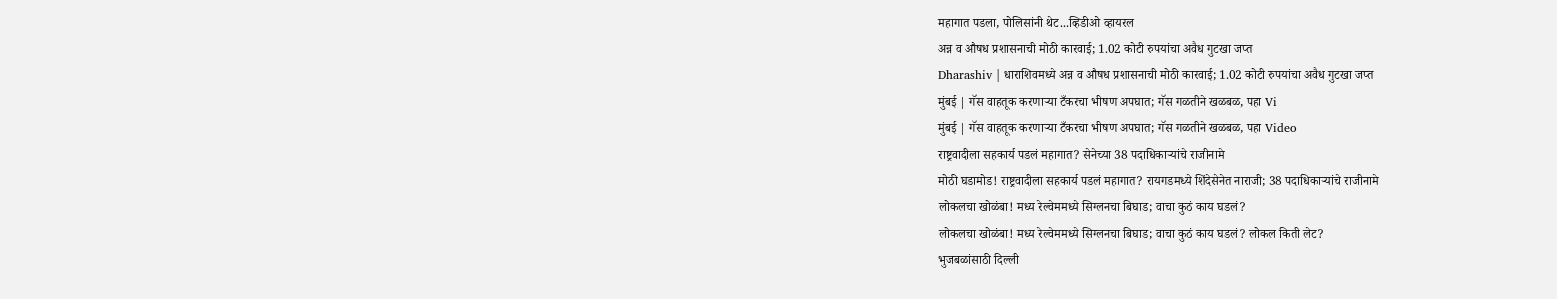महागात पडला, पोलिसांनी थेट...व्हिडीओ व्हायरल
अन्न व औषध प्रशासनाची मोठी कारवाई; 1.02 कोटी रुपयांचा अवैध गुटखा जप्त
Dharashiv | धाराशिवमध्ये अन्न व औषध प्रशासनाची मोठी कारवाई; 1.02 कोटी रुपयांचा अवैध गुटखा जप्त
मुंबई | गॅस वाहतूक करणाऱ्या टँकरचा भीषण अपघात; गॅस गळतीने खळबळ, पहा Vi
मुंबई | गॅस वाहतूक करणाऱ्या टँकरचा भीषण अपघात; गॅस गळतीने खळबळ, पहा Video
राष्ट्रवादीला सहकार्य पडलं महागात? सेनेच्या 38 पदाधिकाऱ्यांचे राजीनामे
मोठी घडामोड! राष्ट्रवादीला सहकार्य पडलं महागात? रायगडमध्ये शिंदेसेनेत नाराजी; 38 पदाधिकाऱ्यांचे राजीनामे
लोकलचा खोळंबा! मध्य रेल्वेममध्ये सिग्लनचा बिघाड; वाचा कुठं काय घडलं?
लोकलचा खोळंबा! मध्य रेल्वेममध्ये सिग्लनचा बिघाड; वाचा कुठं काय घडलं? लोकल किती लेट?
भुजबळांसाठी दिल्ली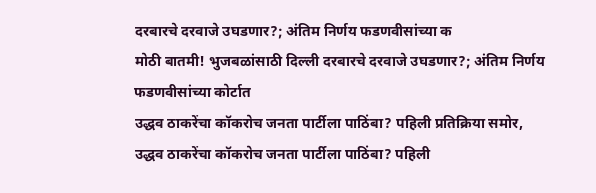दरबारचे दरवाजे उघडणार?; अंतिम निर्णय फडणवीसांच्या क
मोठी बातमी! भुजबळांसाठी दिल्ली दरबारचे दरवाजे उघडणार?; अंतिम निर्णय फडणवीसांच्या कोर्टात
उद्धव ठाकरेंचा कॉकरोच जनता पार्टीला पाठिंबा? पहिली प्रतिक्रिया समोर,
उद्धव ठाकरेंचा कॉकरोच जनता पार्टीला पाठिंबा? पहिली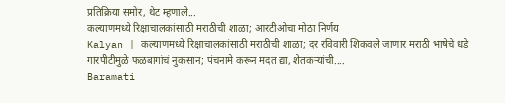प्रतिक्रिया समोर, थेट म्हणाले...
कल्याणमध्ये रिक्षाचालकांसाठी मराठीची शाळा; आरटीओचा मोठा निर्णय
Kalyan | कल्याणमध्ये रिक्षाचालकांसाठी मराठीची शाळा; दर रविवारी शिकवले जाणार मराठी भाषेचे धडे
गारपीटीमुळे फळबागांचं नुकसान; पंचनामे करून मदत द्या, शेतकऱ्यांची....
Baramati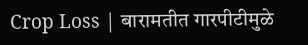Crop Loss | बारामतीत गारपीटीमुळे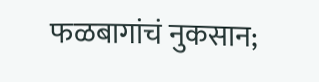फळबागांचं नुकसान;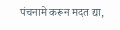पंचनामे करून मदत द्या,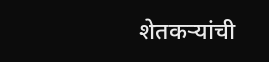शेतकऱ्यांची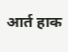आर्त हाक